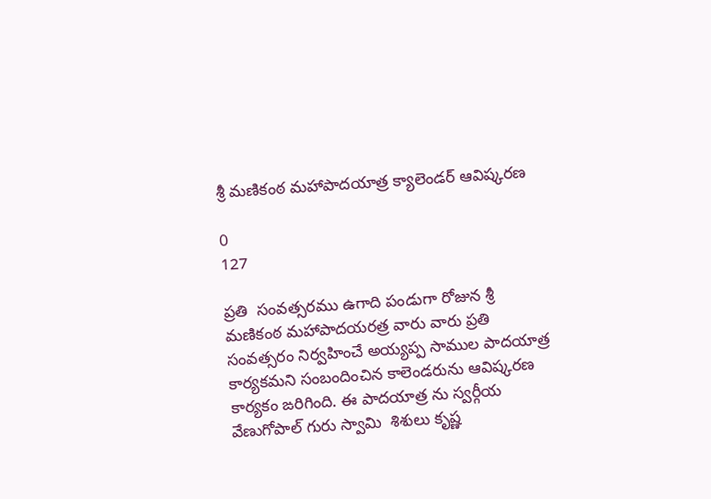శ్రీ మణికంఠ మహాపాదయాత్ర క్యాలెండర్ ఆవిష్కరణ

0
127

ప్రతి  సంవత్సరము ఉగాది పండుగా రోజున శ్రీ మణికంఠ మహాపాదయరత్ర వారు వారు ప్రతి సంవత్సరం నిర్వహించే అయ్యప్ప సాముల పాదయాత్ర కార్యకమని సంబందించిన కాలెండరును ఆవిష్కరణ కార్యకం ఙరిగింది. ఈ పాదయాత్ర ను స్వర్గీయ వేణుగోపాల్ గురు స్వామి  శిశులు కృష్ణ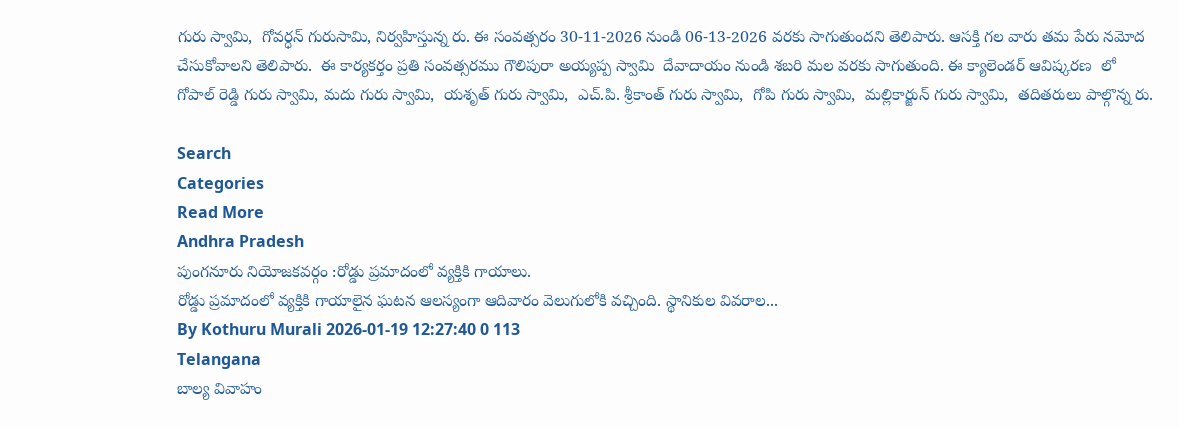గురు స్వామి,  గోవర్ధన్ గురుసామి, నిర్వహిస్తున్న రు. ఈ సంవత్సరం 30-11-2026 నుండి 06-13-2026 వరకు సాగుతుందని తెలిపారు. ఆసక్తి గల వారు తమ పేరు నమోద చేసుకోవాలని తెలిపారు.  ఈ కార్యకర్తం ప్రతి సంవత్సరము గౌలిపురా అయ్యప్ప స్వామి  దేవాదాయం నుండి శబరి మల వరకు సాగుతుంది. ఈ క్యాలెండర్ ఆవిష్కరణ  లో గోపాల్ రెడ్డి గురు స్వామి, మదు గురు స్వామి,  యశృత్ గురు స్వామి,  ఎచ్.పి. శ్రీకాంత్ గురు స్వామి,  గోపి గురు స్వామి,  మల్లికార్జున్ గురు స్వామి,  తదితరులు పాల్గొన్న రు.

Search
Categories
Read More
Andhra Pradesh
పుంగనూరు నియోజకవర్గం :రోడ్డు ప్రమాదంలో వ్యక్తికి గాయాలు.
రోడ్డు ప్రమాదంలో వ్యక్తికి గాయాలైన ఘటన ఆలస్యంగా ఆదివారం వెలుగులోకి వచ్చింది. స్థానికుల వివరాల...
By Kothuru Murali 2026-01-19 12:27:40 0 113
Telangana
బాల్య వివాహం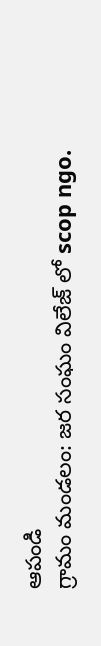ఆపండి
గ్రామం మండలం: జర సంఘం విలేజ్ లో scop ngo.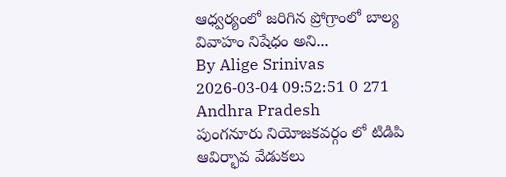ఆధ్వర్యంలో జరిగిన ప్రోగ్రాంలో బాల్య వివాహం నిషేధం అని...
By Alige Srinivas 2026-03-04 09:52:51 0 271
Andhra Pradesh
పుంగనూరు నియోజకవర్గం లో టిడిపి ఆవిర్భావ వేడుకలు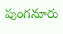పుంగనూరు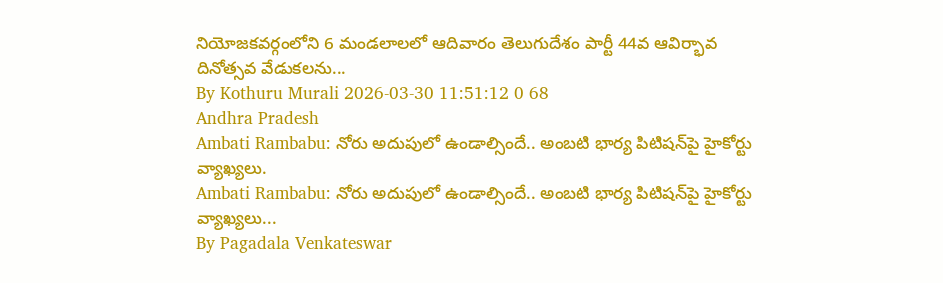నియోజకవర్గంలోని 6 మండలాలలో ఆదివారం తెలుగుదేశం పార్టీ 44వ ఆవిర్భావ దినోత్సవ వేడుకలను...
By Kothuru Murali 2026-03-30 11:51:12 0 68
Andhra Pradesh
Ambati Rambabu: నోరు అదుపులో ఉండాల్సిందే.. అంబటి భార్య పిటిషన్‌పై హైకోర్టు వ్యాఖ్యలు.
Ambati Rambabu: నోరు అదుపులో ఉండాల్సిందే.. అంబటి భార్య పిటిషన్‌పై హైకోర్టు వ్యాఖ్యలు...
By Pagadala Venkateswar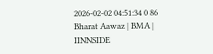2026-02-02 04:51:34 0 86
Bharat Aawaz | BMA | IINNSIDE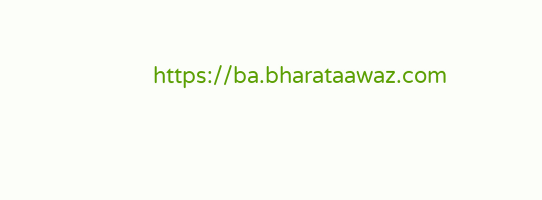https://ba.bharataawaz.com